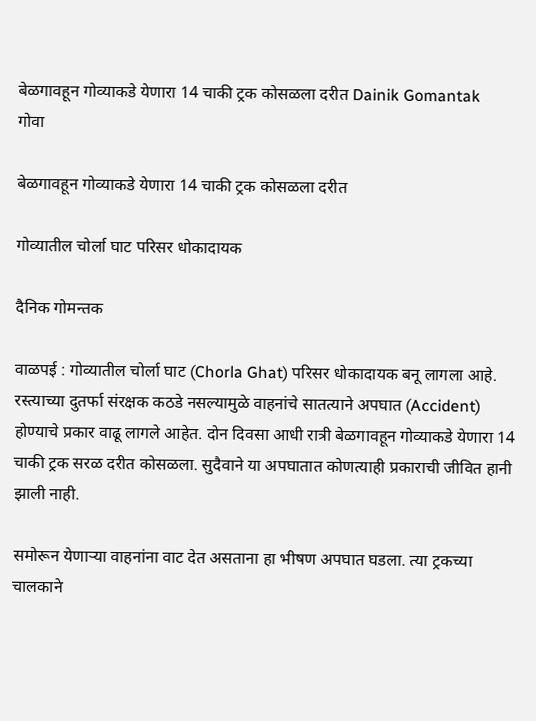बेळगावहून गोव्याकडे येणारा 14 चाकी ट्रक कोसळला दरीत Dainik Gomantak
गोवा

बेळगावहून गोव्याकडे येणारा 14 चाकी ट्रक कोसळला दरीत

गोव्यातील चोर्ला घाट परिसर धोकादायक

दैनिक गोमन्तक

वाळपई : गोव्यातील चोर्ला घाट (Chorla Ghat) परिसर धोकादायक बनू लागला आहे. रस्त्याच्या दुतर्फा संरक्षक कठडे नसल्यामुळे वाहनांचे सातत्याने अपघात (Accident) होण्याचे प्रकार वाढू लागले आहेत. दोन दिवसा आधी रात्री बेळगावहून गोव्याकडे येणारा 14 चाकी ट्रक सरळ दरीत कोसळला. सुदैवाने या अपघातात कोणत्याही प्रकाराची जीवित हानी झाली नाही.

समोरून येणाऱ्या वाहनांना वाट देत असताना हा भीषण अपघात घडला. त्या ट्रकच्या चालकाने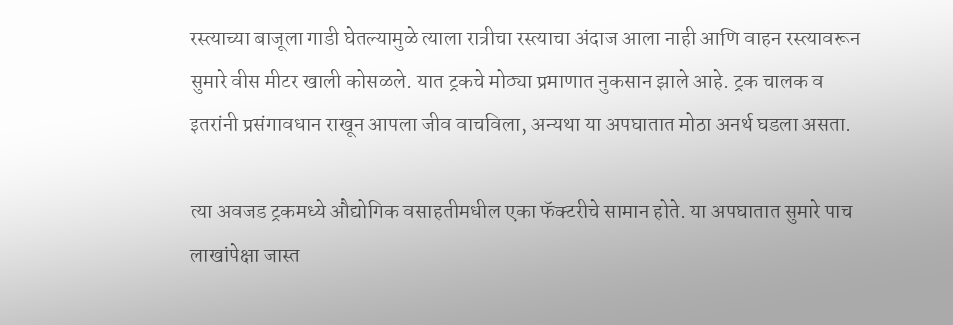रस्त्याच्या बाजूला गाडी घेतल्यामुळे त्याला रात्रीचा रस्त्याचा अंदाज आला नाही आणि वाहन रस्त्यावरून सुमारे वीस मीटर खाली कोसळले. यात ट्रकचे मोठ्या प्रमाणात नुकसान झाले आहे. ट्रक चालक व इतरांनी प्रसंगावधान राखून आपला जीव वाचविला, अन्यथा या अपघातात मोठा अनर्थ घडला असता.

त्या अवजड ट्रकमध्ये औद्योगिक वसाहतीमधील एका फॅक्टरीचे सामान होते. या अपघातात सुमारे पाच लाखांपेक्षा जास्त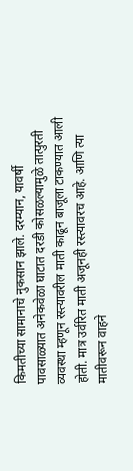किमतीच्या सामानाचे नुकसान झाले. दरम्यान, यावर्षी पावसाळ्यात अनेकवेळा घाटात दरडी कोसळल्यामुळे तात्पुरती व्यवस्था म्हणून रस्त्यावरील माती काढून बाजूला टाकण्यात आली होती. मात्र उर्वरित माती अजूनही रस्त्यावरच आहे. आणि त्या मातीवरून वाहने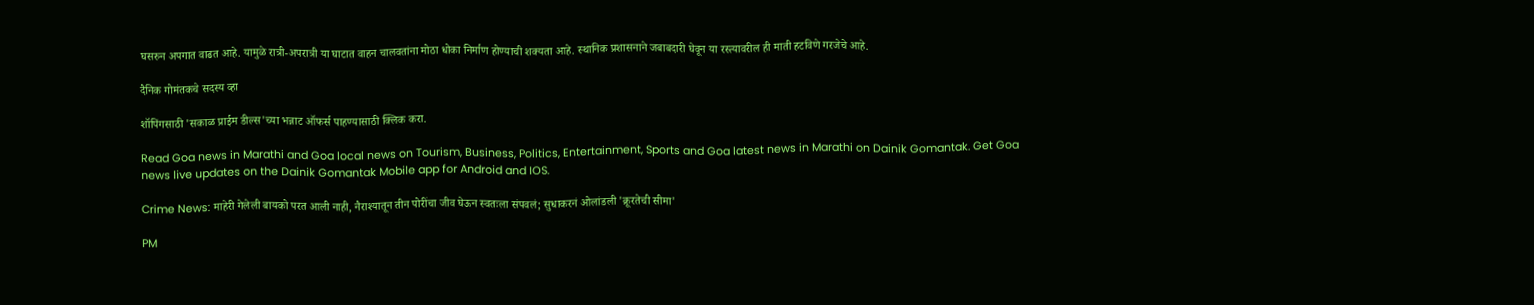घसरुन अपगात वाढत आहे. यामुळे रात्री-अपरात्री या घाटात वाहन चालवतांना मोठा धोका निर्माण होण्याची शक्यता आहे. स्थानिक प्रशासनाने जबाबदारी घेवून या रस्त्यावरील ही माती हटविणे गरजेचे आहे.

दैनिक गोमंतकचे सदस्य व्हा

शॉपिंगसाठी 'सकाळ प्राईम डील्स'च्या भन्नाट ऑफर्स पाहण्यासाठी क्लिक करा.

Read Goa news in Marathi and Goa local news on Tourism, Business, Politics, Entertainment, Sports and Goa latest news in Marathi on Dainik Gomantak. Get Goa news live updates on the Dainik Gomantak Mobile app for Android and IOS.

Crime News: माहेरी गेलेली बायको परत आली नाही, नैराश्यातून तीन पोरींचा जीव घेऊन स्वतःला संपवलं; सुधाकरनं ओलांडली 'क्रूरतेची सीमा'

PM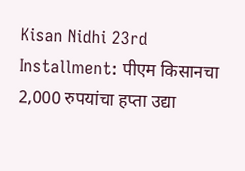Kisan Nidhi 23rd Installment: पीएम किसानचा 2,000 रुपयांचा हप्ता उद्या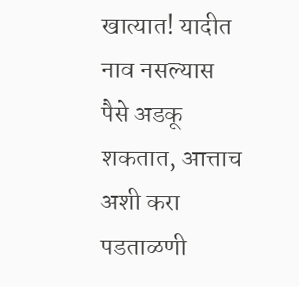खात्यात! यादीत नाव नसल्यास पैसे अडकू शकतात, आत्ताच अशी करा पडताळणी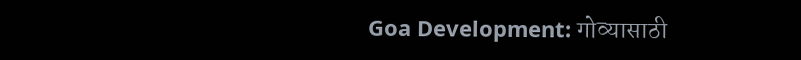Goa Development: गोव्यासाठी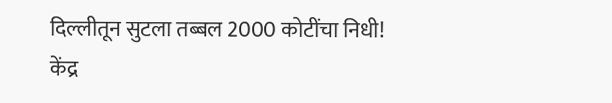दिल्लीतून सुटला तब्बल 2000 कोटींचा निधी! केंद्र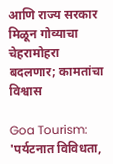आणि राज्य सरकार मिळून गोव्याचा चेहरामोहरा बदलणार; कामतांचा विश्वास

Goa Tourism: 'पर्यटनात विविधता,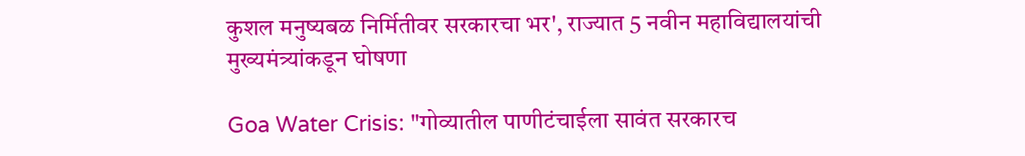कुशल मनुष्यबळ निर्मितीवर सरकारचा भर', राज्यात 5 नवीन महाविद्यालयांची मुख्यमंत्र्यांकडून घोषणा

Goa Water Crisis: "गोव्यातील पाणीटंचाईला सावंत सरकारच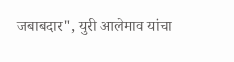जबाबदार", युरी आलेमाव यांचा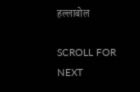हल्लाबोल

SCROLL FOR NEXT